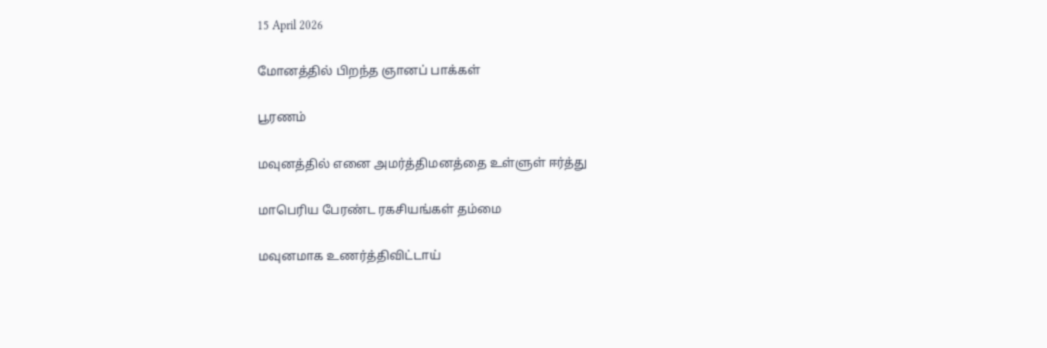15 April 2026

மோனத்தில் பிறந்த ஞானப் பாக்கள்

பூரணம்

மவுனத்தில் எனை அமர்த்திமனத்தை உள்ளுள் ஈர்த்து

மாபெரிய பேரண்ட ரகசியங்கள் தம்மை

மவுனமாக உணர்த்திவிட்டாய்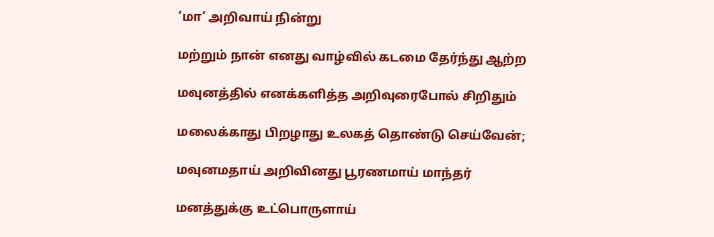‘மா’ அறிவாய் நின்று

மற்றும் நான் எனது வாழ்வில் கடமை தேர்ந்து ஆற்ற

மவுனத்தில் எனக்களித்த அறிவுரைபோல் சிறிதும்

மலைக்காது பிறழாது உலகத் தொண்டு செய்வேன்;

மவுனமதாய் அறிவினது பூரணமாய் மாந்தர்

மனத்துக்கு உட்பொருளாய்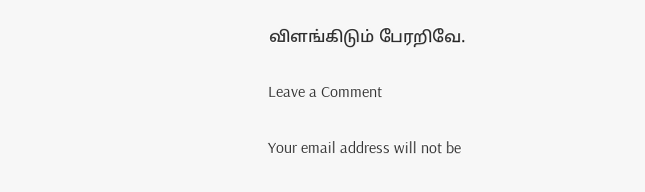விளங்கிடும் பேரறிவே.

Leave a Comment

Your email address will not be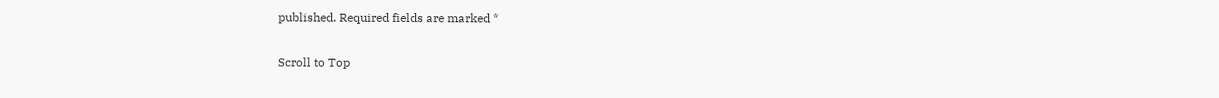published. Required fields are marked *

Scroll to Top